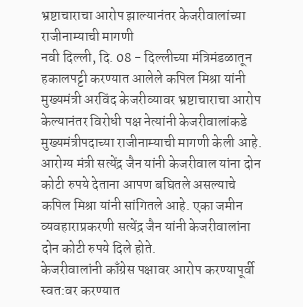भ्रष्टाचाराचा आरोप झाल्यानंतर केजरीवालांच्या राजीनाम्याची मागणी
नवी दिल्ली, दि. 08 - दिल्लीच्या मंत्रिमंडळातून हकालपट्टी करण्यात आलेले कपिल मिश्रा यांनी मुख्यमंत्री अरविंद केजरीव्यावर भ्रष्टाचाराचा आरोप केल्यानंतर विरोधी पक्ष नेत्यांनी केजरीवालांकडे मुख्यमंत्रीपदाच्या राजीनाम्याची मागणी केली आहे. आरोग्य मंत्री सत्येंद्र जैन यांनी केजरीवाल यांना दोन कोटी रुपये देताना आपण बघितले असल्याचे कपिल मिश्रा यांनी सांगितले आहे. एका जमीन व्यवहाराप्रकरणी सत्येंद्र जैन यांनी केजरीवालांना दोन कोटी रुपये दिले होते.
केजरीवालांनी काँग्रेस पक्षावर आरोप करण्यापूर्वी स्वत:वर करण्यात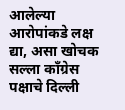आलेल्या आरोपांकडे लक्ष द्या, असा खोचक सल्ला काँग्रेस पक्षाचे दिल्ली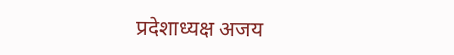प्रदेशाध्यक्ष अजय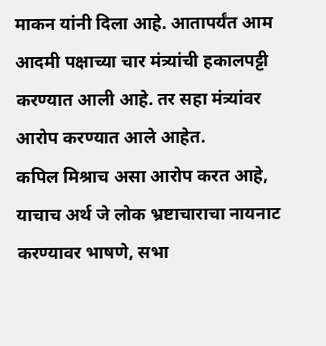माकन यांनी दिला आहे. आतापर्यंत आम आदमी पक्षाच्या चार मंत्र्यांची हकालपट्टी करण्यात आली आहे. तर सहा मंत्र्यांवर आरोप करण्यात आले आहेत.
कपिल मिश्राच असा आरोप करत आहे, याचाच अर्थ जे लोक भ्रष्टाचाराचा नायनाट करण्यावर भाषणे, सभा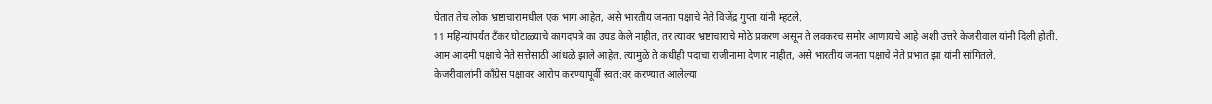घेतात तेच लोक भ्रष्टाचारामधील एक भाग आहेत, असे भारतीय जनता पक्षाचे नेते विजेंद्र गुप्ता यांनी म्हटले.
11 महिन्यांपर्यंत टँकर घोटाळ्याचे कागदपत्रे का उघड केले नाहीत, तर त्यावर भ्रष्टाचाराचे मोठे प्रकरण असून ते लवकरच समोर आणायचे आहे अशी उत्तरे केजरीवाल यांनी दिली होती.
आम आदमी पक्षाचे नेते सत्तेसाठी आंधळे झाले आहेत. त्यामुळे ते कधीही पदाचा राजीनामा देणार नाहीत, असे भारतीय जनता पक्षाचे नेते प्रभात झा यांनी सांगितले.
केजरीवालांनी काँग्रेस पक्षावर आरोप करण्यापूर्वी स्वत:वर करण्यात आलेल्या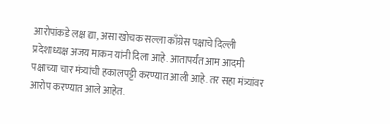आरोपांकडे लक्ष द्या, असा खोचक सल्ला काँग्रेस पक्षाचे दिल्ली प्रदेशाध्यक्ष अजय माकन यांनी दिला आहे. आतापर्यंत आम आदमी पक्षाच्या चार मंत्र्यांची हकालपट्टी करण्यात आली आहे. तर सहा मंत्र्यांवर आरोप करण्यात आले आहेत.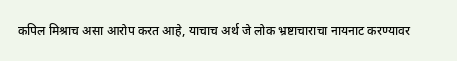कपिल मिश्राच असा आरोप करत आहे, याचाच अर्थ जे लोक भ्रष्टाचाराचा नायनाट करण्यावर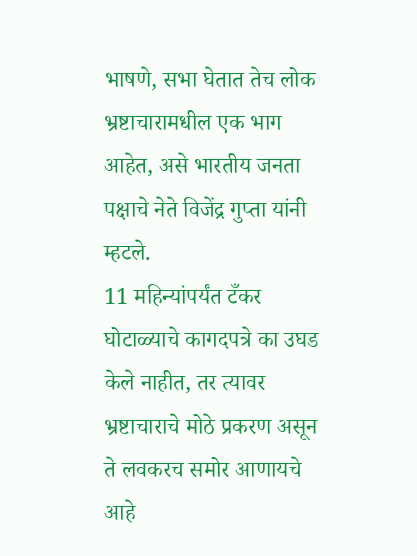भाषणे, सभा घेतात तेच लोक भ्रष्टाचारामधील एक भाग आहेत, असे भारतीय जनता पक्षाचे नेते विजेंद्र गुप्ता यांनी म्हटले.
11 महिन्यांपर्यंत टँकर घोटाळ्याचे कागदपत्रे का उघड केले नाहीत, तर त्यावर भ्रष्टाचाराचे मोठे प्रकरण असून ते लवकरच समोर आणायचे आहे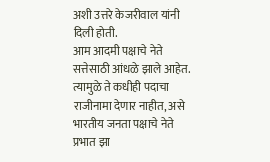अशी उत्तरे केजरीवाल यांनी दिली होती.
आम आदमी पक्षाचे नेते सत्तेसाठी आंधळे झाले आहेत. त्यामुळे ते कधीही पदाचा राजीनामा देणार नाहीत, असे भारतीय जनता पक्षाचे नेते प्रभात झा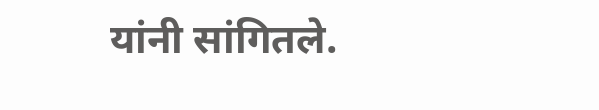यांनी सांगितले.